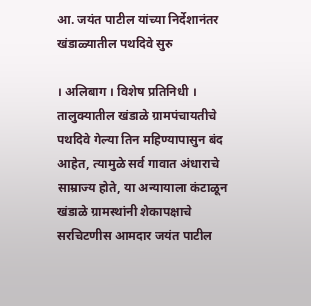आ. जयंत पाटील यांच्या निर्देशानंतर खंडाळ्यातील पथदिवे सुरु

। अलिबाग । विशेष प्रतिनिधी ।
तालुक्यातील खंडाळे ग्रामपंचायतीचे पथदिवे गेल्या तिन महिण्यापासुन बंद आहेत, त्यामुळे सर्व गावात अंधाराचे साम्राज्य होते, या अन्यायाला कंटाळून खंडाळे ग्रामस्थांनी शेकापक्षाचे सरचिटणीस आमदार जयंत पाटील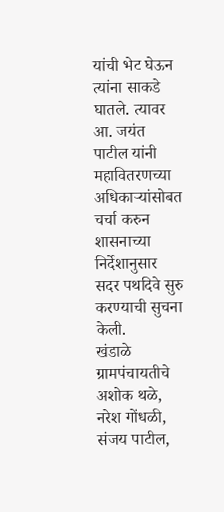यांची भेट घेऊन त्यांना साकडे घातले. त्यावर आ. जयंत पाटील यांनी महावितरणच्या अधिकार्‍यांसोबत चर्चा करुन शासनाच्या निर्देशानुसार सदर पथदिवे सुरु करण्याची सुचना केली.
खंडाळे ग्रामपंचायतीचे अशोक थळे, नरेश गोंधळी, संजय पाटील,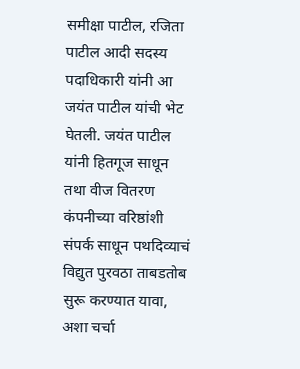समीक्षा पाटील, रजिता पाटील आदी सदस्य पदाधिकारी यांनी आ जयंत पाटील यांची भेट घेतली. जयंत पाटील यांनी हितगूज साधून तथा वीज वितरण कंपनीच्या वरिष्ठांशी संपर्क साधून पथदिव्याचं विद्युत पुरवठा ताबडतोब सुरू करण्यात यावा, अशा चर्चा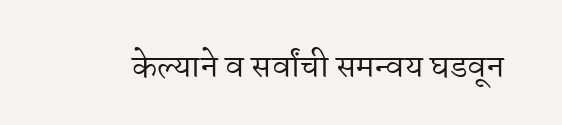केल्याने व सर्वांची समन्वय घडवून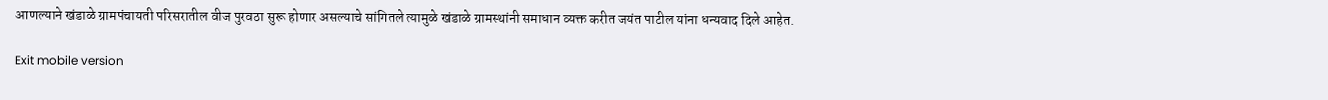आणल्याने खंडाळे ग्रामपंचायती परिसरातील वीज पुरवठा सुरू होणार असल्याचे सांगितले त्यामुळे खंडाळे ग्रामस्थांनी समाधान व्यक्त करीत जयंत पाटील यांना धन्यवाद दिले आहेत.

Exit mobile version